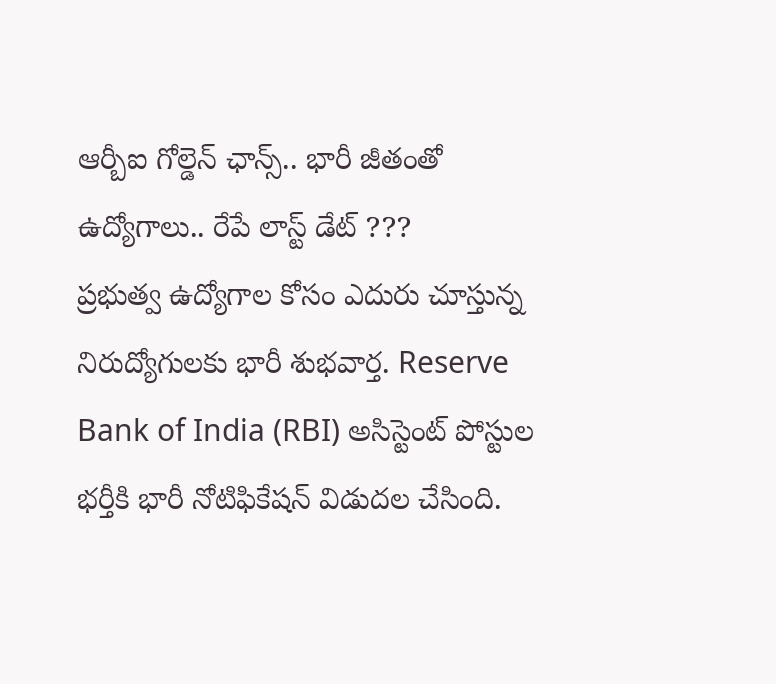ఆర్బీఐ గోల్డెన్ ఛాన్స్.. భారీ జీతంతో ఉద్యోగాలు.. రేపే లాస్ట్ డేట్ ???
ప్రభుత్వ ఉద్యోగాల కోసం ఎదురు చూస్తున్న నిరుద్యోగులకు భారీ శుభవార్త. Reserve Bank of India (RBI) అసిస్టెంట్ పోస్టుల భర్తీకి భారీ నోటిఫికేషన్ విడుదల చేసింది.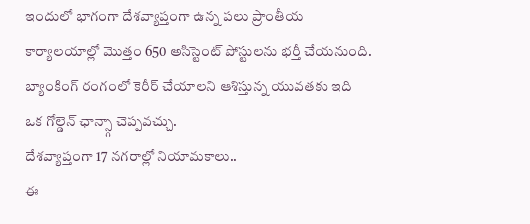ఇందులో భాగంగా దేశవ్యాప్తంగా ఉన్న పలు ప్రాంతీయ కార్యాలయాల్లో మొత్తం 650 అసిస్టెంట్ పోస్టులను భర్తీ చేయనుంది. బ్యాంకింగ్ రంగంలో కెరీర్ చేయాలని ఆశిస్తున్న యువతకు ఇది ఒక గోల్డెన్ ఛాన్స్గా చెప్పవచ్చు.
దేశవ్యాప్తంగా 17 నగరాల్లో నియామకాలు..
ఈ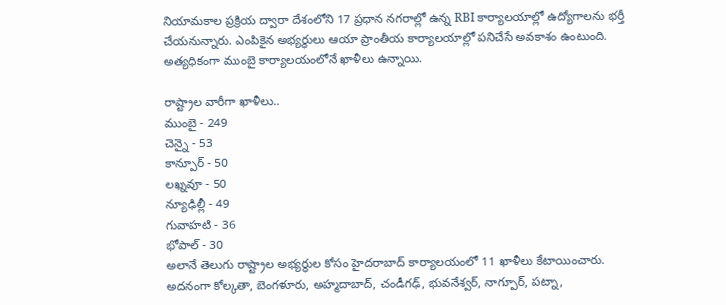నియామకాల ప్రక్రియ ద్వారా దేశంలోని 17 ప్రధాన నగరాల్లో ఉన్న RBI కార్యాలయాల్లో ఉద్యోగాలను భర్తీ చేయనున్నారు. ఎంపికైన అభ్యర్థులు ఆయా ప్రాంతీయ కార్యాలయాల్లో పనిచేసే అవకాశం ఉంటుంది. అత్యధికంగా ముంబై కార్యాలయంలోనే ఖాళీలు ఉన్నాయి.

రాష్ట్రాల వారీగా ఖాళీలు..
ముంబై - 249
చెన్నై - 53
కాన్పూర్ - 50
లఖ్నవూ - 50
న్యూఢిల్లీ - 49
గువాహటి - 36
భోపాల్ - 30
అలానే తెలుగు రాష్ట్రాల అభ్యర్థుల కోసం హైదరాబాద్ కార్యాలయంలో 11 ఖాళీలు కేటాయించారు. అదనంగా కోల్కతా, బెంగళూరు, అహ్మదాబాద్, చండీగఢ్, భువనేశ్వర్, నాగ్పూర్, పట్నా,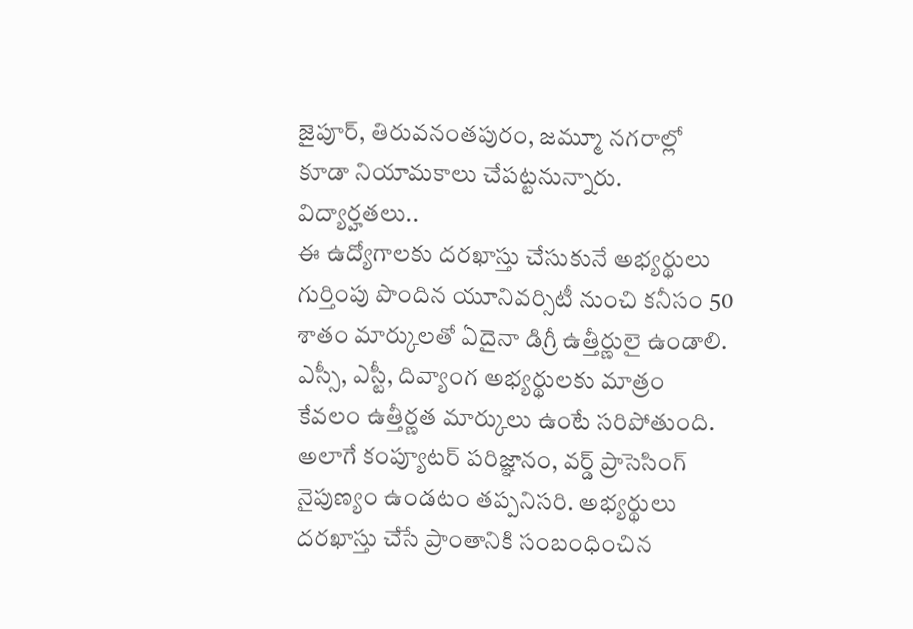జైపూర్, తిరువనంతపురం, జమ్మూ నగరాల్లో కూడా నియామకాలు చేపట్టనున్నారు.
విద్యార్హతలు..
ఈ ఉద్యోగాలకు దరఖాస్తు చేసుకునే అభ్యర్థులు గుర్తింపు పొందిన యూనివర్సిటీ నుంచి కనీసం 50 శాతం మార్కులతో ఏదైనా డిగ్రీ ఉత్తీర్ణులై ఉండాలి. ఎస్సీ, ఎస్టీ, దివ్యాంగ అభ్యర్థులకు మాత్రం కేవలం ఉత్తీర్ణత మార్కులు ఉంటే సరిపోతుంది. అలాగే కంప్యూటర్ పరిజ్ఞానం, వర్డ్ ప్రాసెసింగ్ నైపుణ్యం ఉండటం తప్పనిసరి. అభ్యర్థులు దరఖాస్తు చేసే ప్రాంతానికి సంబంధించిన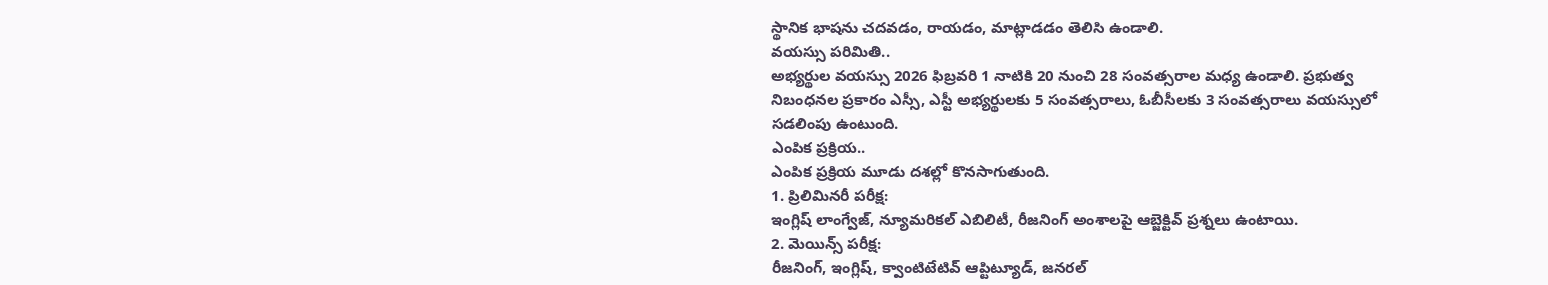స్థానిక భాషను చదవడం, రాయడం, మాట్లాడడం తెలిసి ఉండాలి.
వయస్సు పరిమితి..
అభ్యర్థుల వయస్సు 2026 ఫిబ్రవరి 1 నాటికి 20 నుంచి 28 సంవత్సరాల మధ్య ఉండాలి. ప్రభుత్వ నిబంధనల ప్రకారం ఎస్సీ, ఎస్టీ అభ్యర్థులకు 5 సంవత్సరాలు, ఓబీసీలకు 3 సంవత్సరాలు వయస్సులో సడలింపు ఉంటుంది.
ఎంపిక ప్రక్రియ..
ఎంపిక ప్రక్రియ మూడు దశల్లో కొనసాగుతుంది.
1. ప్రిలిమినరీ పరీక్ష:
ఇంగ్లిష్ లాంగ్వేజ్, న్యూమరికల్ ఎబిలిటీ, రీజనింగ్ అంశాలపై ఆబ్జెక్టివ్ ప్రశ్నలు ఉంటాయి.
2. మెయిన్స్ పరీక్ష:
రీజనింగ్, ఇంగ్లిష్, క్వాంటిటేటివ్ ఆప్టిట్యూడ్, జనరల్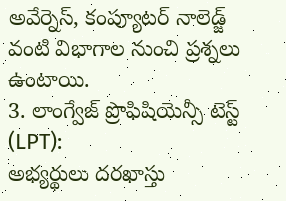అవేర్నెస్, కంప్యూటర్ నాలెడ్జ్ వంటి విభాగాల నుంచి ప్రశ్నలు ఉంటాయి.
3. లాంగ్వేజ్ ప్రొఫిషియెన్సీ టెస్ట్ (LPT):
అభ్యర్థులు దరఖాస్తు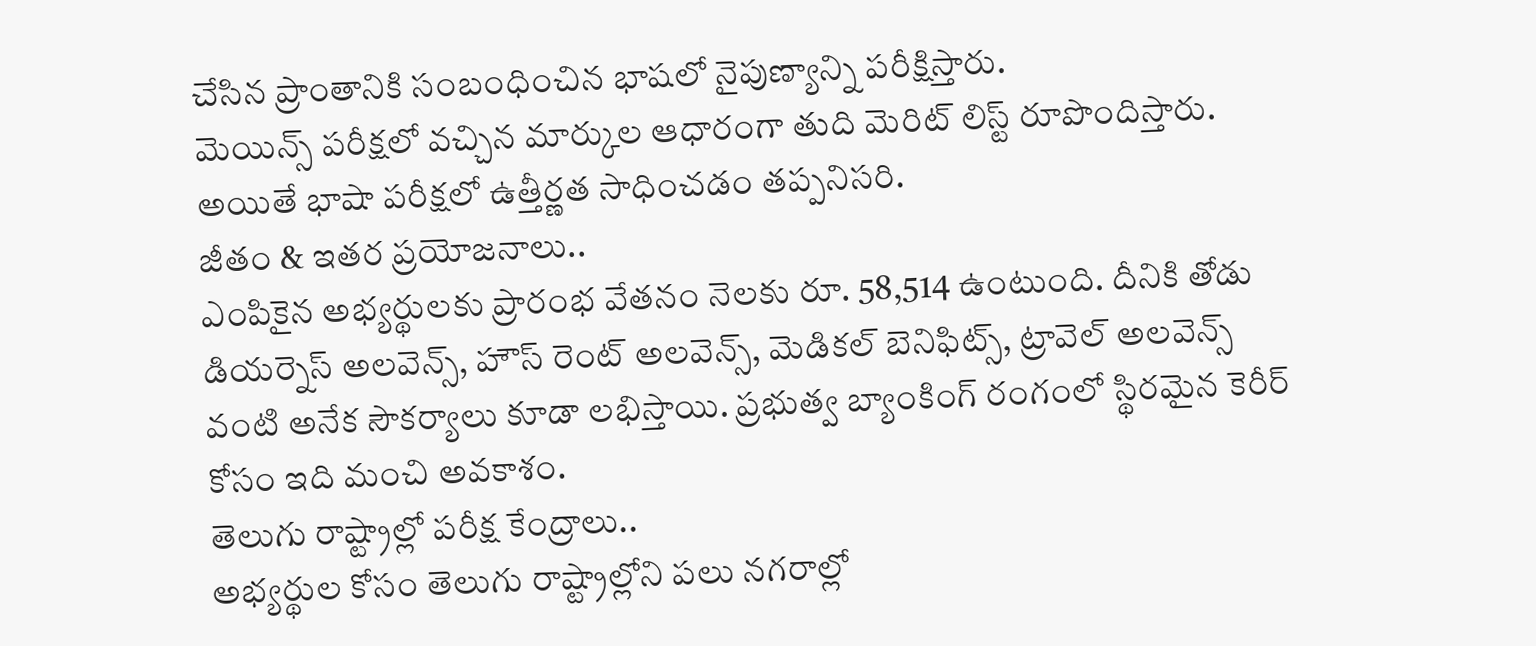చేసిన ప్రాంతానికి సంబంధించిన భాషలో నైపుణ్యాన్ని పరీక్షిస్తారు.
మెయిన్స్ పరీక్షలో వచ్చిన మార్కుల ఆధారంగా తుది మెరిట్ లిస్ట్ రూపొందిస్తారు. అయితే భాషా పరీక్షలో ఉత్తీర్ణత సాధించడం తప్పనిసరి.
జీతం & ఇతర ప్రయోజనాలు..
ఎంపికైన అభ్యర్థులకు ప్రారంభ వేతనం నెలకు రూ. 58,514 ఉంటుంది. దీనికి తోడు డియర్నెస్ అలవెన్స్, హౌస్ రెంట్ అలవెన్స్, మెడికల్ బెనిఫిట్స్, ట్రావెల్ అలవెన్స్ వంటి అనేక సౌకర్యాలు కూడా లభిస్తాయి. ప్రభుత్వ బ్యాంకింగ్ రంగంలో స్థిరమైన కెరీర్ కోసం ఇది మంచి అవకాశం.
తెలుగు రాష్ట్రాల్లో పరీక్ష కేంద్రాలు..
అభ్యర్థుల కోసం తెలుగు రాష్ట్రాల్లోని పలు నగరాల్లో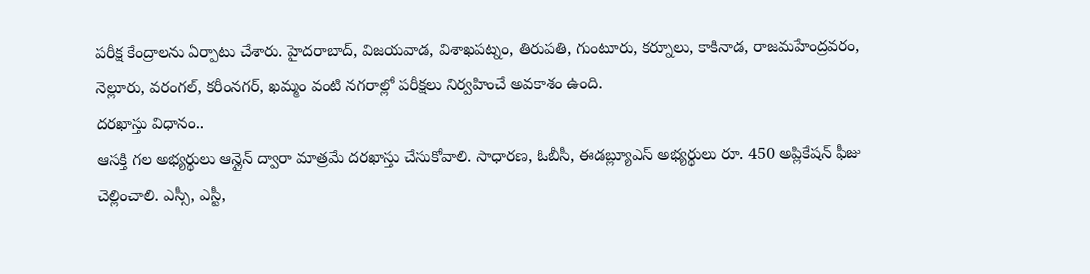పరీక్ష కేంద్రాలను ఏర్పాటు చేశారు. హైదరాబాద్, విజయవాడ, విశాఖపట్నం, తిరుపతి, గుంటూరు, కర్నూలు, కాకినాడ, రాజమహేంద్రవరం, నెల్లూరు, వరంగల్, కరీంనగర్, ఖమ్మం వంటి నగరాల్లో పరీక్షలు నిర్వహించే అవకాశం ఉంది.
దరఖాస్తు విధానం..
ఆసక్తి గల అభ్యర్థులు ఆన్లైన్ ద్వారా మాత్రమే దరఖాస్తు చేసుకోవాలి. సాధారణ, ఓబీసీ, ఈడబ్ల్యూఎస్ అభ్యర్థులు రూ. 450 అప్లికేషన్ ఫీజు చెల్లించాలి. ఎస్సీ, ఎస్టీ,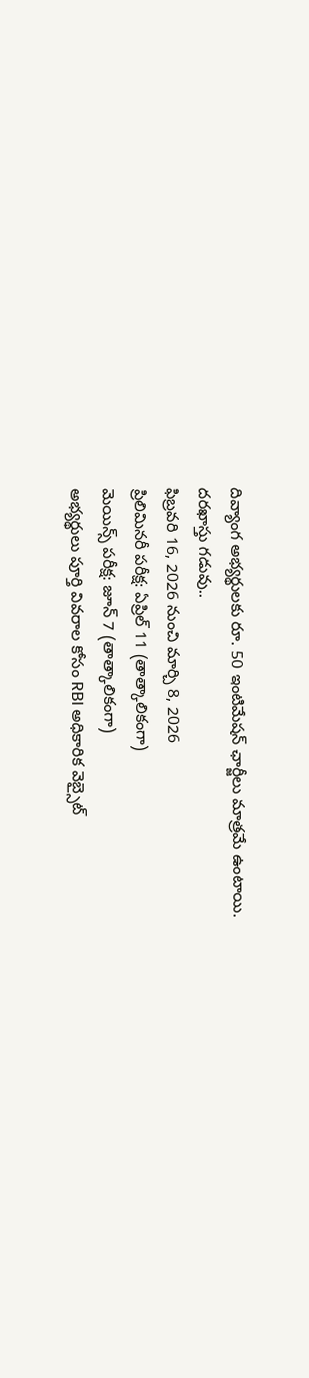దివ్యాంగ అభ్యర్థులకు రూ. 50 ఇంటిమేషన్ ఛార్జీలు మాత్రమే ఉంటాయి.
దరఖాస్తు గడువు..
ఫిబ్రవరి 16, 2026 నుంచి మార్చి 8, 2026
ప్రిలిమినరీ పరీక్ష: ఏప్రిల్ 11 (తాత్కాలికంగా)
మెయిన్స్ పరీక్ష: జూన్ 7 (తాత్కాలికంగా)
అభ్యర్థులు పూర్తి వివరాల కోసం RBI అధికారిక వెబ్సైట్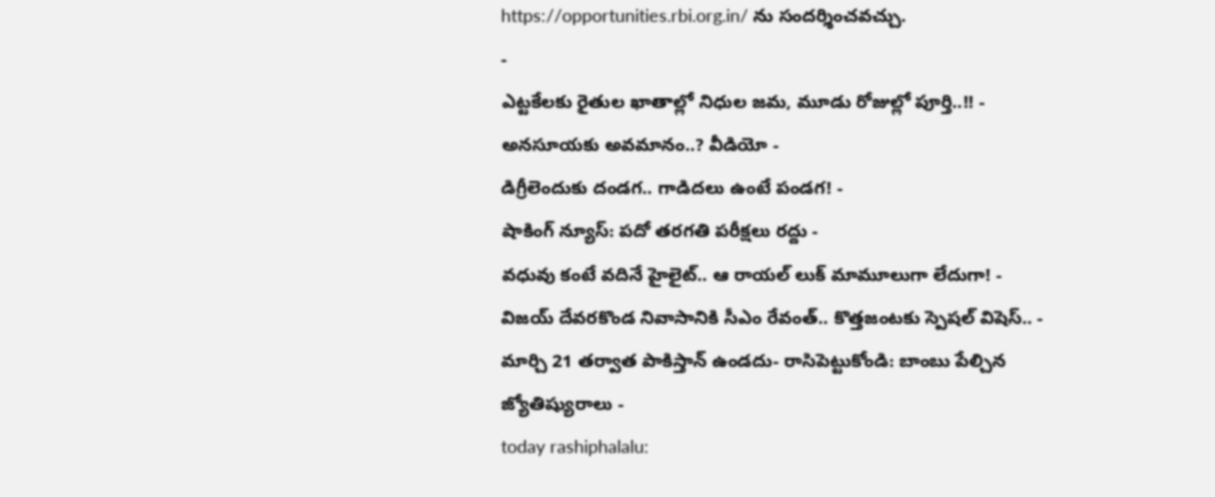https://opportunities.rbi.org.in/ ను సందర్శించవచ్చు.
-
ఎట్టకేలకు రైతుల ఖాతాల్లో నిధుల జమ, మూడు రోజుల్లో పూర్తి..!! -
అనసూయకు అవమానం..? వీడియో -
డిగ్రీలెందుకు దండగ.. గాడిదలు ఉంటే పండగ! -
షాకింగ్ న్యూస్: పదో తరగతి పరీక్షలు రద్దు -
వధువు కంటే వదినే హైలైట్.. ఆ రాయల్ లుక్ మామూలుగా లేదుగా! -
విజయ్ దేవరకొండ నివాసానికి సీఎం రేవంత్.. కొత్తజంటకు స్పెషల్ విషెస్.. -
మార్చి 21 తర్వాత పాకిస్తాన్ ఉండదు- రాసిపెట్టుకోండి: బాంబు పేల్చిన జ్యోతిష్యురాలు -
today rashiphalalu: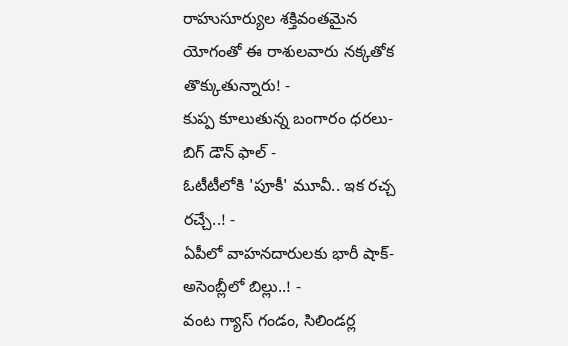రాహుసూర్యుల శక్తివంతమైన యోగంతో ఈ రాశులవారు నక్కతోక తొక్కుతున్నారు! -
కుప్ప కూలుతున్న బంగారం ధరలు- బిగ్ డౌన్ ఫాల్ -
ఓటీటీలోకి 'పూకీ' మూవీ.. ఇక రచ్చ రచ్చే..! -
ఏపీలో వాహనదారులకు భారీ షాక్-అసెంబ్లీలో బిల్లు..! -
వంట గ్యాస్ గండం, సిలిండర్ల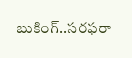బుకింగ్..సరఫరా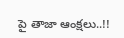పై తాజా ఆంక్షలు..!!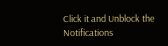Click it and Unblock the Notifications